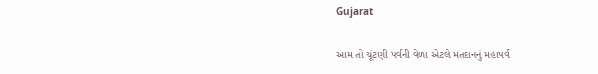Gujarat

આમ તો ચૂંટણી પર્વની વેળા એટલે મતદાનનું મહાપર્વ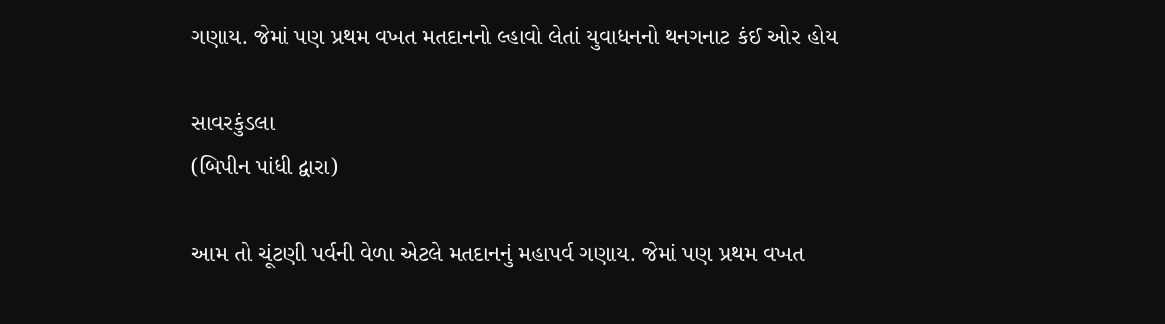ગણાય. જેમાં પણ પ્રથમ વખત મતદાનનો લ્હાવો લેતાં યુવાધનનો થનગનાટ કંઈ ઓર હોય

સાવરકુંડલા
(બિપીન પાંધી દ્વારા)

આમ તો ચૂંટણી પર્વની વેળા એટલે મતદાનનું મહાપર્વ ગણાય. જેમાં પણ પ્રથમ વખત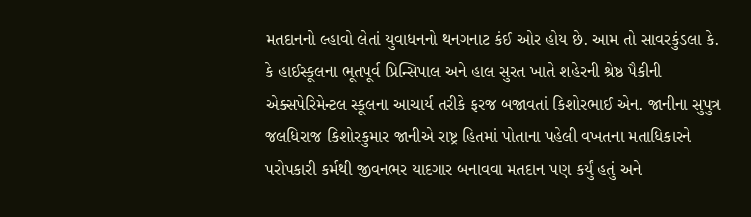મતદાનનો લ્હાવો લેતાં યુવાધનનો થનગનાટ કંઈ ઓર હોય છે. આમ તો સાવરકુંડલા કે. કે હાઈસ્કૂલના ભૂતપૂર્વ પ્રિન્સિપાલ અને હાલ સુરત ખાતે શહેરની શ્રેષ્ઠ પૈકીની એક્સપેરિમેન્ટલ સ્કૂલના આચાર્ય તરીકે ફરજ બજાવતાં કિશોરભાઈ એન. જાનીના સુપુત્ર જલધિરાજ કિશોરકુમાર જાનીએ રાષ્ટ્ર હિતમાં પોતાના પહેલી વખતના મતાધિકારને પરોપકારી કર્મથી જીવનભર યાદગાર બનાવવા મતદાન પણ કર્યું હતું અને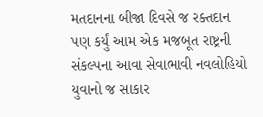મતદાનના બીજા દિવસે જ રક્તદાન પણ કર્યું આમ એક મજબૂત રાષ્ટ્રની સંકલ્પના આવા સેવાભાવી નવલોહિયો યુવાનો જ સાકાર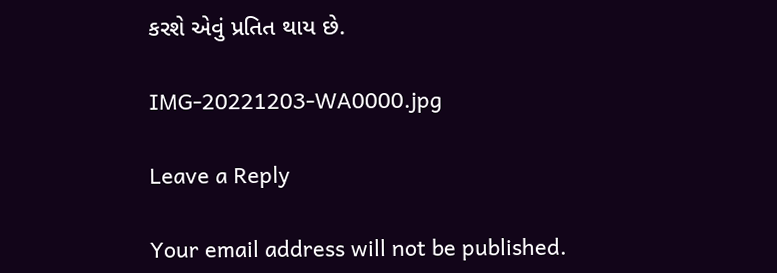કરશે એવું પ્રતિત થાય છે.

IMG-20221203-WA0000.jpg

Leave a Reply

Your email address will not be published.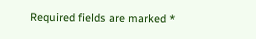Required fields are marked *